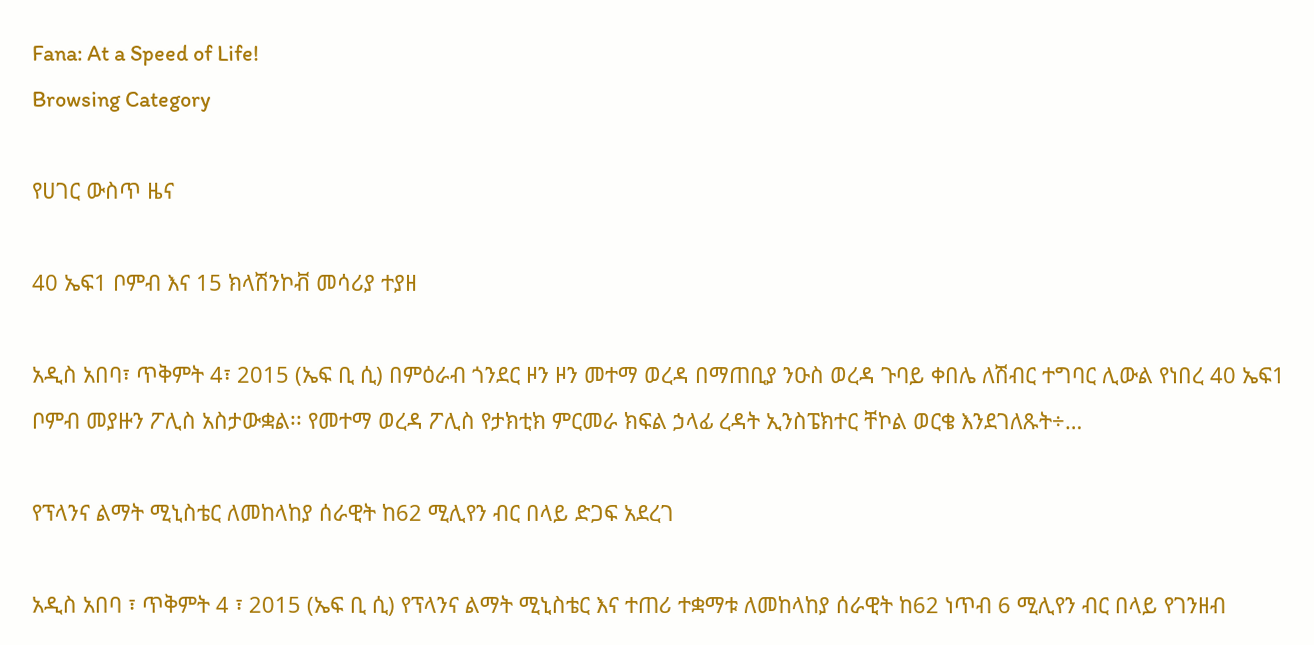Fana: At a Speed of Life!
Browsing Category

የሀገር ውስጥ ዜና

40 ኤፍ1 ቦምብ እና 15 ክላሽንኮቭ መሳሪያ ተያዘ

አዲስ አበባ፣ ጥቅምት 4፣ 2015 (ኤፍ ቢ ሲ) በምዕራብ ጎንደር ዞን ዞን መተማ ወረዳ በማጠቢያ ንዑስ ወረዳ ጉባይ ቀበሌ ለሽብር ተግባር ሊውል የነበረ 40 ኤፍ1 ቦምብ መያዙን ፖሊስ አስታውቋል፡፡ የመተማ ወረዳ ፖሊስ የታክቲክ ምርመራ ክፍል ኃላፊ ረዳት ኢንስፔክተር ቸኮል ወርቄ እንደገለጹት÷…

የፕላንና ልማት ሚኒስቴር ለመከላከያ ሰራዊት ከ62 ሚሊየን ብር በላይ ድጋፍ አደረገ

አዲስ አበባ ፣ ጥቅምት 4 ፣ 2015 (ኤፍ ቢ ሲ) የፕላንና ልማት ሚኒስቴር እና ተጠሪ ተቋማቱ ለመከላከያ ሰራዊት ከ62 ነጥብ 6 ሚሊየን ብር በላይ የገንዘብ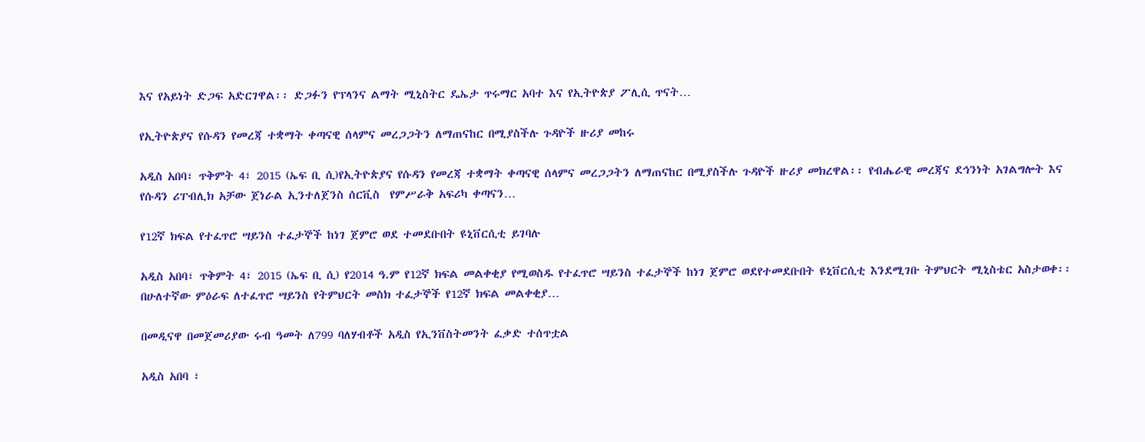እና የአይነት ድጋፍ አድርገዋል፡፡ ድጋፉን የፕላንና ልማት ሚኒስትር ዴኤታ ጥሩማር አባተ እና የኢትዮጵያ ፖሊሲ ጥናት…

የኢትዮጵያና የሱዳን የመረጃ ተቋማት ቀጣናዊ ሰላምና መረጋጋትን ለማጠናከር በሚያስችሉ ጉዳዮች ዙሪያ መከሩ

አዲስ አበባ፣ ጥቅምት 4፣ 2015 (ኤፍ ቢ ሲ)የኢትዮጵያና የሱዳን የመረጃ ተቋማት ቀጣናዊ ሰላምና መረጋጋትን ለማጠናከር በሚያስችሉ ጉዳዮች ዙሪያ መክረዋል፡፡ የብሔራዊ መረጃና ደኅንነት አገልግሎት እና የሱዳን ሪፐብሊክ አቻው ጀነራል ኢንተለጀንስ ሰርቪስ  የምሥራቅ አፍሪካ ቀጣናን…

የ12ኛ ክፍል የተፈጥሮ ሣይንስ ተፈታኞች ከነገ ጀምሮ ወደ ተመደቡበት ዩኒቨርሲቲ ይገባሉ

አዲስ አበባ፣ ጥቅምት 4፣ 2015 (ኤፍ ቢ ሲ) የ2014 ዓ.ም የ12ኛ ክፍል መልቀቂያ የሚወስዱ የተፈጥሮ ሣይንስ ተፈታኞች ከነገ ጀምሮ ወደየተመደቡበት ዩኒቨርሲቲ እንደሚገቡ ትምህርት ሚኒስቴር አስታወቀ፡፡ በሁለተኛው ምዕራፍ ለተፈጥሮ ሣይንስ የትምህርት መስክ ተፈታኞች የ12ኛ ክፍል መልቀቂያ…

በመዲናዋ በመጀመሪያው ሩብ ዓመት ለ799 ባለሃብቶች አዲስ የኢንቨስትመንት ፈቃድ ተሰጥቷል

አዲስ አበባ ፣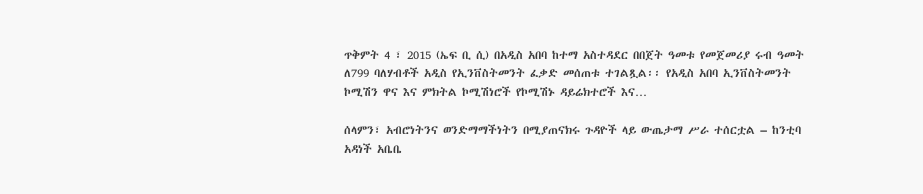ጥቅምት 4 ፣ 2015 (ኤፍ ቢ ሲ) በአዲስ አበባ ከተማ አስተዳደር በበጀት ዓመቱ የመጀመሪያ ሩብ ዓመት ለ799 ባለሃብቶች አዲስ የኢንቨስትመንት ፈቃድ መሰጠቱ ተገልጿል፡፡ የአዲስ አበባ ኢንቨስትመንት ኮሚሽን ዋና እና ምክትል ኮሚሽነሮች የኮሚሽኑ ዳይሬክተሮች እና…

ሰላምን፣ አብሮነትንና ወንድማማችነትን በሚያጠናክሩ ጉዳዮች ላይ ውጤታማ ሥራ ተሰርቷል – ከንቲባ አዳነች አቤቤ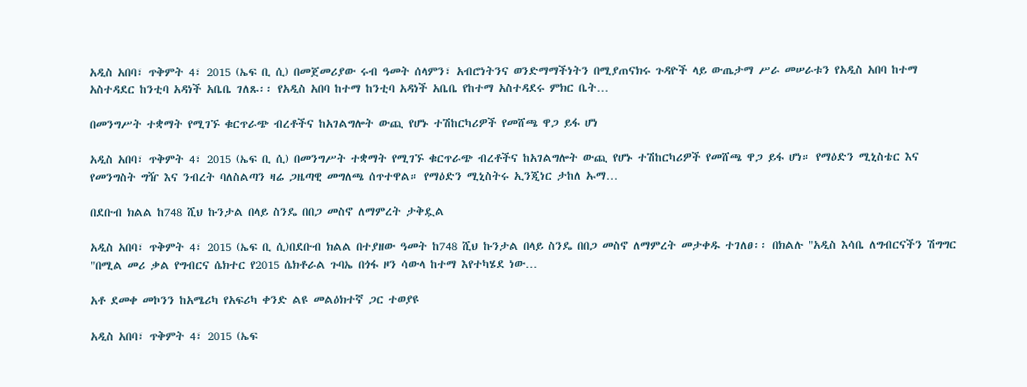አዲስ አበባ፣ ጥቅምት 4፣ 2015 (ኤፍ ቢ ሲ) በመጀመሪያው ሩብ ዓመት ሰላምን፣ አብሮነትንና ወንድማማችነትን በሚያጠናክሩ ጉዳዮች ላይ ውጤታማ ሥራ መሠራቱን የአዲስ አበባ ከተማ  አስተዳደር ከንቲባ አዳነች አቤቤ ገለጹ፡፡ የአዲስ አበባ ከተማ ከንቲባ አዳነች አቤቤ የከተማ አስተዳደሩ ምክር ቤት…

በመንግሥት ተቋማት የሚገኙ ቁርጥራጭ ብረቶችና ከአገልግሎት ውጪ የሆኑ ተሽከርካሪዎች የመሸጫ ዋጋ ይፋ ሆነ

አዲስ አበባ፣ ጥቅምት 4፣ 2015 (ኤፍ ቢ ሲ) በመንግሥት ተቋማት የሚገኙ ቁርጥራጭ ብረቶችና ከአገልግሎት ውጪ የሆኑ ተሽከርካሪዎች የመሸጫ ዋጋ ይፋ ሆነ። የማዕድን ሚኒስቴር እና የመንግስት ግዥ እና ንብረት ባለስልጣን ዛሬ ጋዜጣዊ መግለጫ ሰጥተዋል። የማዕድን ሚኒስትሩ ኢንጂነር ታከለ ኡማ…

በደቡብ ክልል ከ748 ሺህ ኩንታል በላይ ስንዴ በበጋ መስኖ ለማምረት ታቅዷል

አዲስ አበባ፣ ጥቅምት 4፣ 2015 (ኤፍ ቢ ሲ)በደቡብ ክልል በተያዘው ዓመት ከ748 ሺህ ኩንታል በላይ ስንዴ በበጋ መስኖ ለማምረት መታቀዱ ተገለፀ፡፡ በክልሉ "አዲስ እሳቤ ለግብርናችን ሽግግር "በሚል መሪ ቃል የግብርና ሴክተር የ2015 ሴክቶራል ጉባኤ በጎፋ ዞን ሳውላ ከተማ እየተካሄደ ነው…

አቶ ደመቀ መኮንን ከአሜሪካ የአፍሪካ ቀንድ ልዩ መልዕክተኛ ጋር ተወያዩ

አዲስ አበባ፣ ጥቅምት 4፣ 2015 (ኤፍ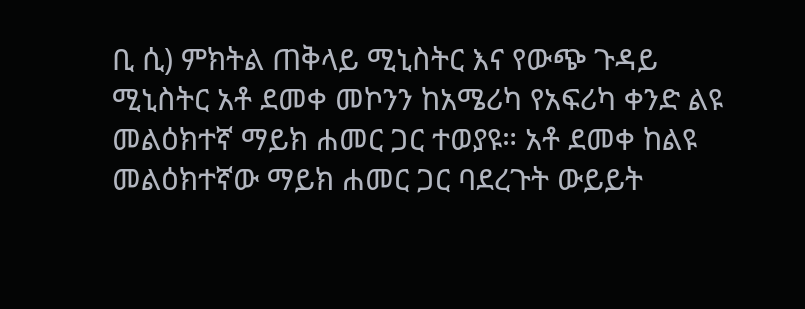ቢ ሲ) ምክትል ጠቅላይ ሚኒስትር እና የውጭ ጉዳይ ሚኒስትር አቶ ደመቀ መኮንን ከአሜሪካ የአፍሪካ ቀንድ ልዩ መልዕክተኛ ማይክ ሐመር ጋር ተወያዩ። አቶ ደመቀ ከልዩ መልዕክተኛው ማይክ ሐመር ጋር ባደረጉት ውይይት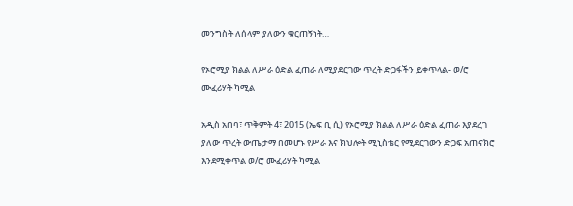መንግስት ለሰላም ያለውን ቁርጠኝነት…

የኦሮሚያ ክልል ለሥራ ዕድል ፈጠራ ለሚያደርገው ጥረት ድጋፋችን ይቀጥላል- ወ/ሮ ሙፈሪሃት ካሚል

አዲስ አበባ፣ ጥቅምት 4፣ 2015 (ኤፍ ቢ ሲ) የኦሮሚያ ክልል ለሥራ ዕድል ፈጠራ እያደረገ ያለው ጥረት ውጤታማ በመሆኑ የሥራ እና ክህሎት ሚኒስቴር የሚደርገውን ድጋፍ አጠናክሮ እንደሚቀጥል ወ/ሮ ሙፈሪሃት ካሚል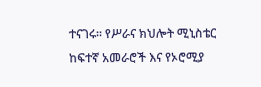ተናገሩ፡፡ የሥራና ክህሎት ሚኒስቴር ከፍተኛ አመራሮች እና የኦሮሚያ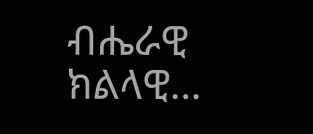ብሔራዊ ክልላዊ…